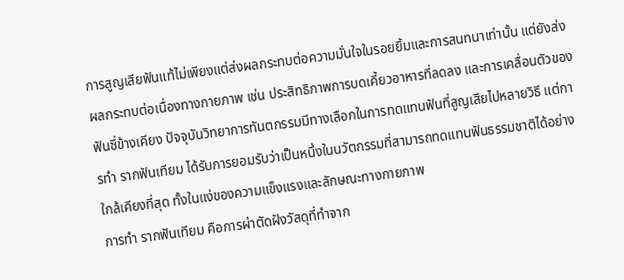การสูญเสียฟันแท้ไม่เพียงแต่ส่งผลกระทบต่อความมั่นใจในรอยยิ้มและการสนทนาเท่านั้น แต่ยังส่งผลกระทบต่อเนื่องทางกายภาพ เช่น ประสิทธิภาพการบดเคี้ยวอาหารที่ลดลง และการเคลื่อนตัวของฟันซี่ข้างเคียง ปัจจุบันวิทยาการทันตกรรมมีทางเลือกในการทดแทนฟันที่สูญเสียไปหลายวิธี แต่การทำ รากฟันเทียม ได้รับการยอมรับว่าเป็นหนึ่งในนวัตกรรมที่สามารถทดแทนฟันธรรมชาติได้อย่างใกล้เคียงที่สุด ทั้งในแง่ของความแข็งแรงและลักษณะทางกายภาพ
การทำ รากฟันเทียม คือการผ่าตัดฝังวัสดุที่ทำจาก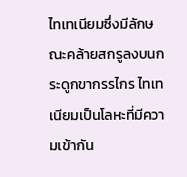ไทเทเนียมซึ่งมีลักษณะคล้ายสกรูลงบนกระดูกขากรรไกร ไทเทเนียมเป็นโลหะที่มีความเข้ากัน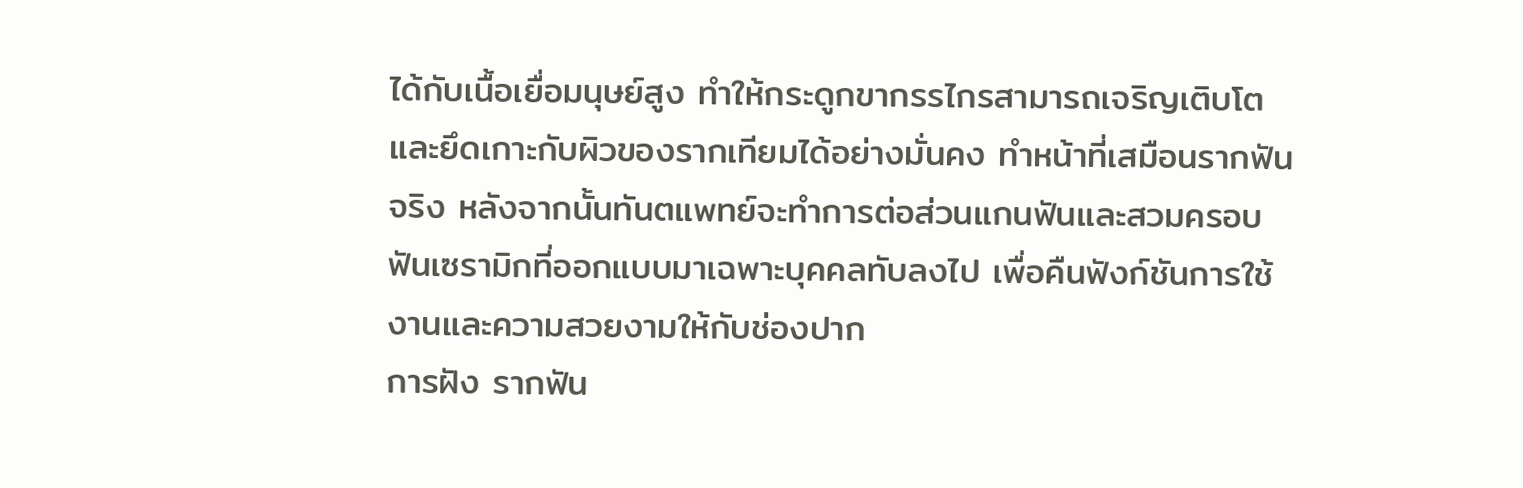ได้กับเนื้อเยื่อมนุษย์สูง ทำให้กระดูกขากรรไกรสามารถเจริญเติบโตและยึดเกาะกับผิวของรากเทียมได้อย่างมั่นคง ทำหน้าที่เสมือนรากฟันจริง หลังจากนั้นทันตแพทย์จะทำการต่อส่วนแกนฟันและสวมครอบฟันเซรามิกที่ออกแบบมาเฉพาะบุคคลทับลงไป เพื่อคืนฟังก์ชันการใช้งานและความสวยงามให้กับช่องปาก
การฝัง รากฟัน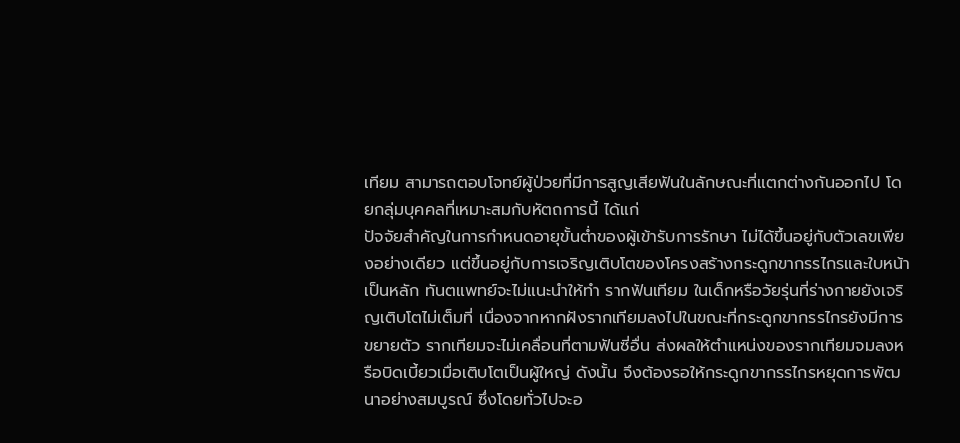เทียม สามารถตอบโจทย์ผู้ป่วยที่มีการสูญเสียฟันในลักษณะที่แตกต่างกันออกไป โดยกลุ่มบุคคลที่เหมาะสมกับหัตถการนี้ ได้แก่
ปัจจัยสำคัญในการกำหนดอายุขั้นต่ำของผู้เข้ารับการรักษา ไม่ได้ขึ้นอยู่กับตัวเลขเพียงอย่างเดียว แต่ขึ้นอยู่กับการเจริญเติบโตของโครงสร้างกระดูกขากรรไกรและใบหน้าเป็นหลัก ทันตแพทย์จะไม่แนะนำให้ทำ รากฟันเทียม ในเด็กหรือวัยรุ่นที่ร่างกายยังเจริญเติบโตไม่เต็มที่ เนื่องจากหากฝังรากเทียมลงไปในขณะที่กระดูกขากรรไกรยังมีการขยายตัว รากเทียมจะไม่เคลื่อนที่ตามฟันซี่อื่น ส่งผลให้ตำแหน่งของรากเทียมจมลงหรือบิดเบี้ยวเมื่อเติบโตเป็นผู้ใหญ่ ดังนั้น จึงต้องรอให้กระดูกขากรรไกรหยุดการพัฒนาอย่างสมบูรณ์ ซึ่งโดยทั่วไปจะอ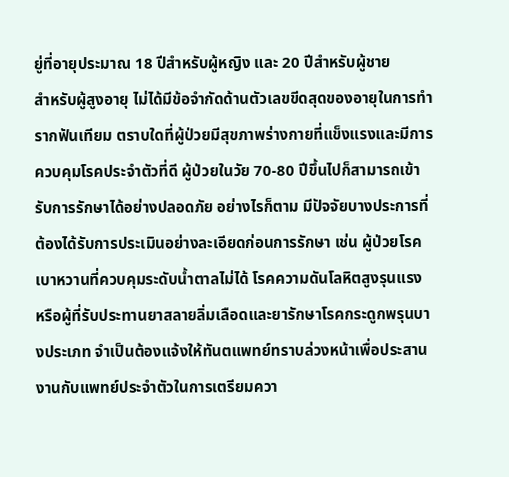ยู่ที่อายุประมาณ 18 ปีสำหรับผู้หญิง และ 20 ปีสำหรับผู้ชาย
สำหรับผู้สูงอายุ ไม่ได้มีข้อจำกัดด้านตัวเลขขีดสุดของอายุในการทำ รากฟันเทียม ตราบใดที่ผู้ป่วยมีสุขภาพร่างกายที่แข็งแรงและมีการควบคุมโรคประจำตัวที่ดี ผู้ป่วยในวัย 70-80 ปีขึ้นไปก็สามารถเข้ารับการรักษาได้อย่างปลอดภัย อย่างไรก็ตาม มีปัจจัยบางประการที่ต้องได้รับการประเมินอย่างละเอียดก่อนการรักษา เช่น ผู้ป่วยโรคเบาหวานที่ควบคุมระดับน้ำตาลไม่ได้ โรคความดันโลหิตสูงรุนแรง หรือผู้ที่รับประทานยาสลายลิ่มเลือดและยารักษาโรคกระดูกพรุนบางประเภท จำเป็นต้องแจ้งให้ทันตแพทย์ทราบล่วงหน้าเพื่อประสานงานกับแพทย์ประจำตัวในการเตรียมควา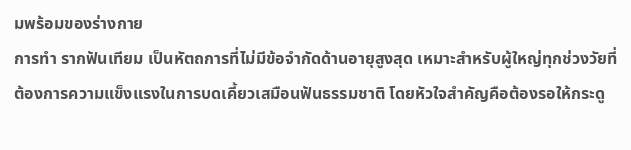มพร้อมของร่างกาย
การทำ รากฟันเทียม เป็นหัตถการที่ไม่มีข้อจำกัดด้านอายุสูงสุด เหมาะสำหรับผู้ใหญ่ทุกช่วงวัยที่ต้องการความแข็งแรงในการบดเคี้ยวเสมือนฟันธรรมชาติ โดยหัวใจสำคัญคือต้องรอให้กระดู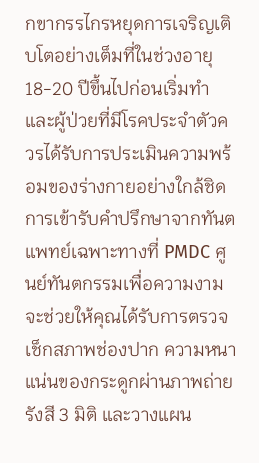กขากรรไกรหยุดการเจริญเติบโตอย่างเต็มที่ในช่วงอายุ 18-20 ปีขึ้นไปก่อนเริ่มทำ และผู้ป่วยที่มีโรคประจำตัวควรได้รับการประเมินความพร้อมของร่างกายอย่างใกล้ชิด การเข้ารับคำปรึกษาจากทันตแพทย์เฉพาะทางที่ PMDC ศูนย์ทันตกรรมเพื่อความงาม จะช่วยให้คุณได้รับการตรวจเช็กสภาพช่องปาก ความหนาแน่นของกระดูกผ่านภาพถ่ายรังสี 3 มิติ และวางแผน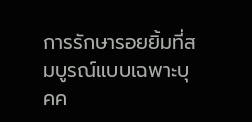การรักษารอยยิ้มที่สมบูรณ์แบบเฉพาะบุคค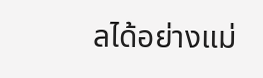ลได้อย่างแม่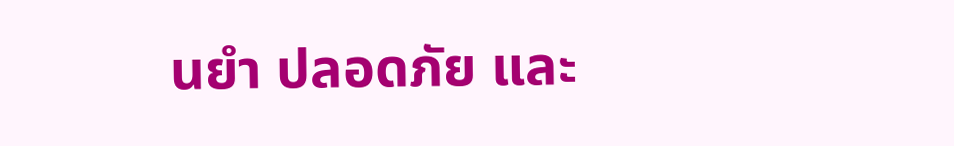นยำ ปลอดภัย และ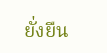ยั่งยืน